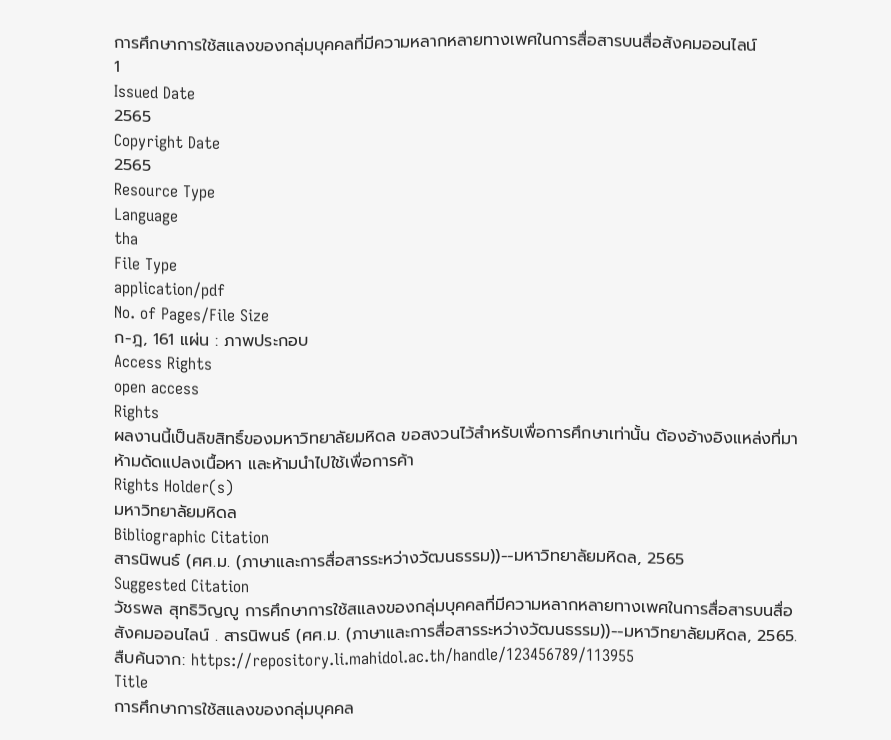การศึกษาการใช้สแลงของกลุ่มบุคคลที่มีความหลากหลายทางเพศในการสื่อสารบนสื่อสังคมออนไลน์
1
Issued Date
2565
Copyright Date
2565
Resource Type
Language
tha
File Type
application/pdf
No. of Pages/File Size
ก-ฎ, 161 แผ่น : ภาพประกอบ
Access Rights
open access
Rights
ผลงานนี้เป็นลิขสิทธิ์ของมหาวิทยาลัยมหิดล ขอสงวนไว้สำหรับเพื่อการศึกษาเท่านั้น ต้องอ้างอิงแหล่งที่มา ห้ามดัดแปลงเนื้อหา และห้ามนำไปใช้เพื่อการค้า
Rights Holder(s)
มหาวิทยาลัยมหิดล
Bibliographic Citation
สารนิพนธ์ (ศศ.ม. (ภาษาและการสื่อสารระหว่างวัฒนธรรม))--มหาวิทยาลัยมหิดล, 2565
Suggested Citation
วัชรพล สุทธิวิญญู การศึกษาการใช้สแลงของกลุ่มบุคคลที่มีความหลากหลายทางเพศในการสื่อสารบนสื่อสังคมออนไลน์ . สารนิพนธ์ (ศศ.ม. (ภาษาและการสื่อสารระหว่างวัฒนธรรม))--มหาวิทยาลัยมหิดล, 2565. สืบค้นจาก: https://repository.li.mahidol.ac.th/handle/123456789/113955
Title
การศึกษาการใช้สแลงของกลุ่มบุคคล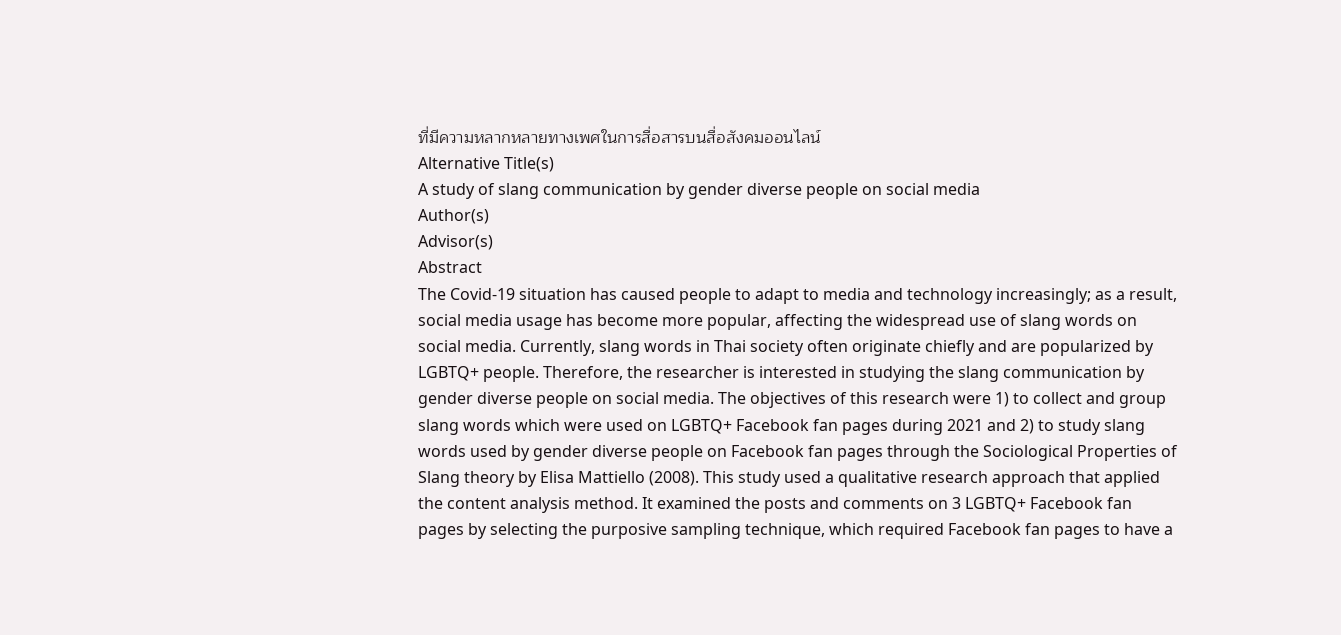ที่มีความหลากหลายทางเพศในการสื่อสารบนสื่อสังคมออนไลน์
Alternative Title(s)
A study of slang communication by gender diverse people on social media
Author(s)
Advisor(s)
Abstract
The Covid-19 situation has caused people to adapt to media and technology increasingly; as a result, social media usage has become more popular, affecting the widespread use of slang words on social media. Currently, slang words in Thai society often originate chiefly and are popularized by LGBTQ+ people. Therefore, the researcher is interested in studying the slang communication by gender diverse people on social media. The objectives of this research were 1) to collect and group slang words which were used on LGBTQ+ Facebook fan pages during 2021 and 2) to study slang words used by gender diverse people on Facebook fan pages through the Sociological Properties of Slang theory by Elisa Mattiello (2008). This study used a qualitative research approach that applied the content analysis method. It examined the posts and comments on 3 LGBTQ+ Facebook fan pages by selecting the purposive sampling technique, which required Facebook fan pages to have a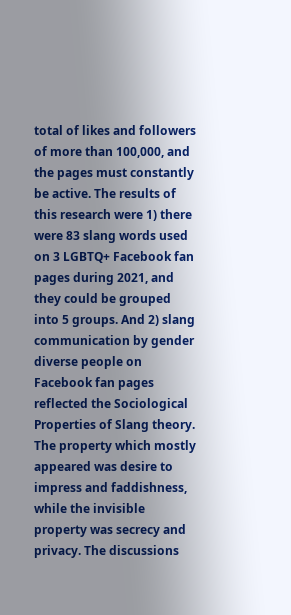total of likes and followers of more than 100,000, and the pages must constantly be active. The results of this research were 1) there were 83 slang words used on 3 LGBTQ+ Facebook fan pages during 2021, and they could be grouped into 5 groups. And 2) slang communication by gender diverse people on Facebook fan pages reflected the Sociological Properties of Slang theory. The property which mostly appeared was desire to impress and faddishness, while the invisible property was secrecy and privacy. The discussions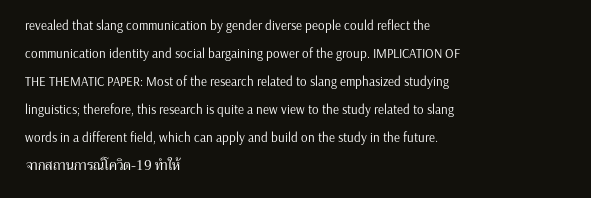revealed that slang communication by gender diverse people could reflect the communication identity and social bargaining power of the group. IMPLICATION OF THE THEMATIC PAPER: Most of the research related to slang emphasized studying linguistics; therefore, this research is quite a new view to the study related to slang words in a different field, which can apply and build on the study in the future.
จากสถานการณ์โควิด-19 ทำให้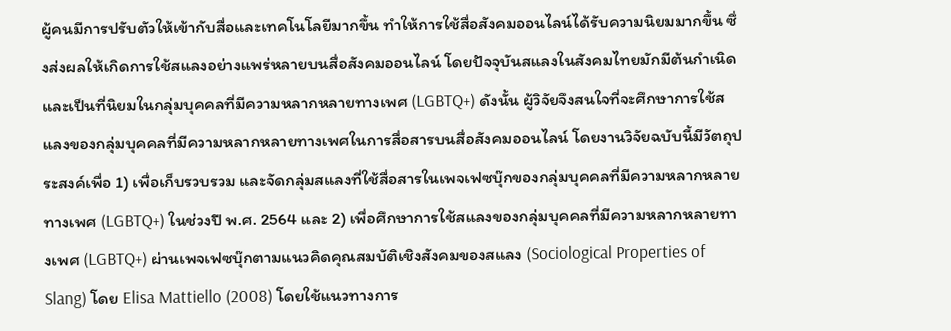ผู้คนมีการปรับตัวให้เข้ากับสื่อและเทคโนโลยีมากขึ้น ทำให้การใช้สื่อสังคมออนไลน์ได้รับความนิยมมากขึ้น ซึ่งส่งผลให้เกิดการใช้สแลงอย่างแพร่หลายบนสื่อสังคมออนไลน์ โดยปัจจุบันสแลงในสังคมไทยมักมีต้นกำเนิดและเป็นที่นิยมในกลุ่มบุคคลที่มีความหลากหลายทางเพศ (LGBTQ+) ดังนั้น ผู้วิจัยจึงสนใจที่จะศึกษาการใช้สแลงของกลุ่มบุคคลที่มีความหลากหลายทางเพศในการสื่อสารบนสื่อสังคมออนไลน์ โดยงานวิจัยฉบับนี้มีวัตถุประสงค์เพื่อ 1) เพื่อเก็บรวบรวม และจัดกลุ่มสแลงที่ใช้สื่อสารในเพจเฟซบุ๊กของกลุ่มบุคคลที่มีความหลากหลายทางเพศ (LGBTQ+) ในช่วงปี พ.ศ. 2564 และ 2) เพื่อศึกษาการใช้สแลงของกลุ่มบุคคลที่มีความหลากหลายทางเพศ (LGBTQ+) ผ่านเพจเฟซบุ๊กตามแนวคิดคุณสมบัติเชิงสังคมของสแลง (Sociological Properties of Slang) โดย Elisa Mattiello (2008) โดยใช้แนวทางการ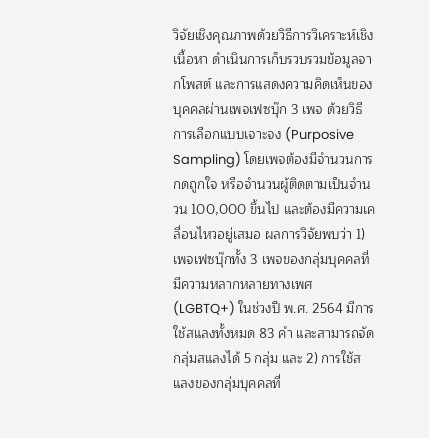วิจัยเชิงคุณภาพด้วยวิธีการวิเคราะห์เชิงเนื้อหา ดำเนินการเก็บรวบรวมข้อมูลจากโพสต์ และการแสดงความคิดเห็นของบุคคลผ่านเพจเฟซบุ๊ก 3 เพจ ด้วยวิธีการเลือกแบบเจาะจง (Purposive Sampling) โดยเพจต้องมีจำนวนการกดถูกใจ หรือจำนวนผู้ติดตามเป็นจำนวน 100,000 ขึ้นไป และต้องมีความเคลื่อนไหวอยู่เสมอ ผลการวิจัยพบว่า 1) เพจเฟซบุ๊กทั้ง 3 เพจของกลุ่มบุคคลที่มีความหลากหลายทางเพศ (LGBTQ+) ในช่วงปี พ.ศ. 2564 มีการใช้สแลงทั้งหมด 83 คำ และสามารถจัดกลุ่มสแลงได้ 5 กลุ่ม และ 2) การใช้สแลงของกลุ่มบุคคลที่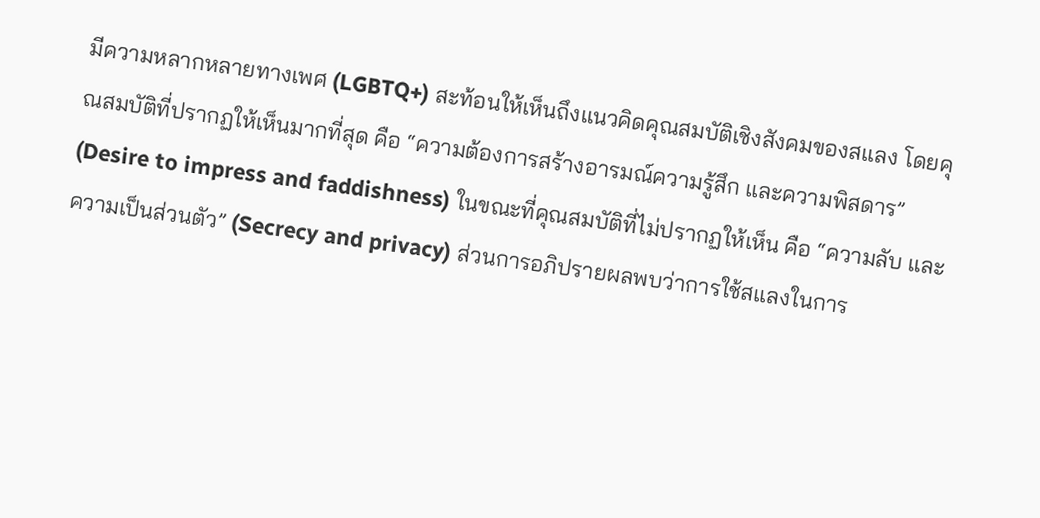มีความหลากหลายทางเพศ (LGBTQ+) สะท้อนให้เห็นถึงแนวคิดคุณสมบัติเชิงสังคมของสแลง โดยคุณสมบัติที่ปรากฏให้เห็นมากที่สุด คือ “ความต้องการสร้างอารมณ์ความรู้สึก และความพิสดาร” (Desire to impress and faddishness) ในขณะที่คุณสมบัติที่ไม่ปรากฏให้เห็น คือ “ความลับ และความเป็นส่วนตัว” (Secrecy and privacy) ส่วนการอภิปรายผลพบว่าการใช้สแลงในการ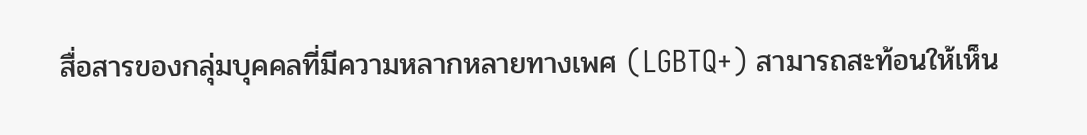สื่อสารของกลุ่มบุคคลที่มีความหลากหลายทางเพศ (LGBTQ+) สามารถสะท้อนให้เห็น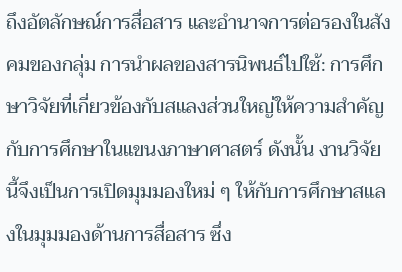ถึงอัตลักษณ์การสื่อสาร และอำนาจการต่อรองในสังคมของกลุ่ม การนำผลของสารนิพนธ์ไปใช้: การศึกษาวิจัยที่เกี่ยวข้องกับสแลงส่วนใหญ่ให้ความสำคัญกับการศึกษาในแขนงภาษาศาสตร์ ดังนั้น งานวิจัยนี้จึงเป็นการเปิดมุมมองใหม่ ๆ ให้กับการศึกษาสแลงในมุมมองด้านการสื่อสาร ซึ่ง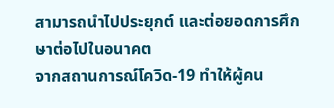สามารถนำไปประยุกต์ และต่อยอดการศึกษาต่อไปในอนาคต
จากสถานการณ์โควิด-19 ทำให้ผู้คน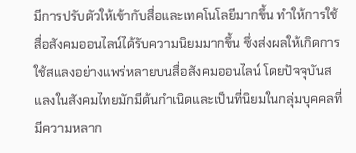มีการปรับตัวให้เข้ากับสื่อและเทคโนโลยีมากขึ้น ทำให้การใช้สื่อสังคมออนไลน์ได้รับความนิยมมากขึ้น ซึ่งส่งผลให้เกิดการใช้สแลงอย่างแพร่หลายบนสื่อสังคมออนไลน์ โดยปัจจุบันสแลงในสังคมไทยมักมีต้นกำเนิดและเป็นที่นิยมในกลุ่มบุคคลที่มีความหลาก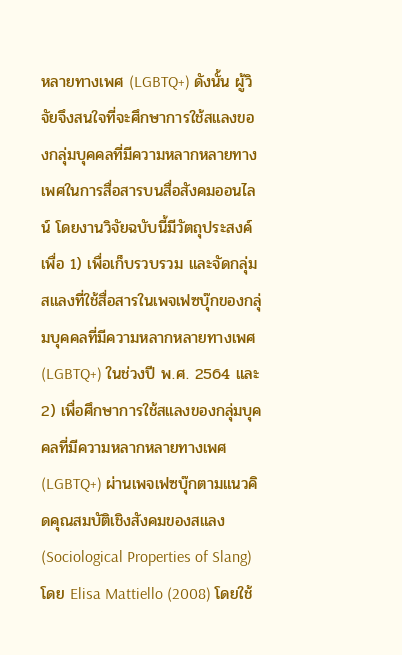หลายทางเพศ (LGBTQ+) ดังนั้น ผู้วิจัยจึงสนใจที่จะศึกษาการใช้สแลงของกลุ่มบุคคลที่มีความหลากหลายทางเพศในการสื่อสารบนสื่อสังคมออนไลน์ โดยงานวิจัยฉบับนี้มีวัตถุประสงค์เพื่อ 1) เพื่อเก็บรวบรวม และจัดกลุ่มสแลงที่ใช้สื่อสารในเพจเฟซบุ๊กของกลุ่มบุคคลที่มีความหลากหลายทางเพศ (LGBTQ+) ในช่วงปี พ.ศ. 2564 และ 2) เพื่อศึกษาการใช้สแลงของกลุ่มบุคคลที่มีความหลากหลายทางเพศ (LGBTQ+) ผ่านเพจเฟซบุ๊กตามแนวคิดคุณสมบัติเชิงสังคมของสแลง (Sociological Properties of Slang) โดย Elisa Mattiello (2008) โดยใช้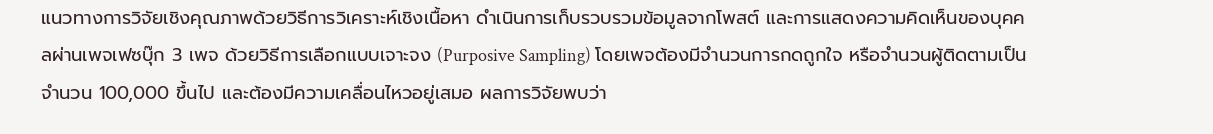แนวทางการวิจัยเชิงคุณภาพด้วยวิธีการวิเคราะห์เชิงเนื้อหา ดำเนินการเก็บรวบรวมข้อมูลจากโพสต์ และการแสดงความคิดเห็นของบุคคลผ่านเพจเฟซบุ๊ก 3 เพจ ด้วยวิธีการเลือกแบบเจาะจง (Purposive Sampling) โดยเพจต้องมีจำนวนการกดถูกใจ หรือจำนวนผู้ติดตามเป็นจำนวน 100,000 ขึ้นไป และต้องมีความเคลื่อนไหวอยู่เสมอ ผลการวิจัยพบว่า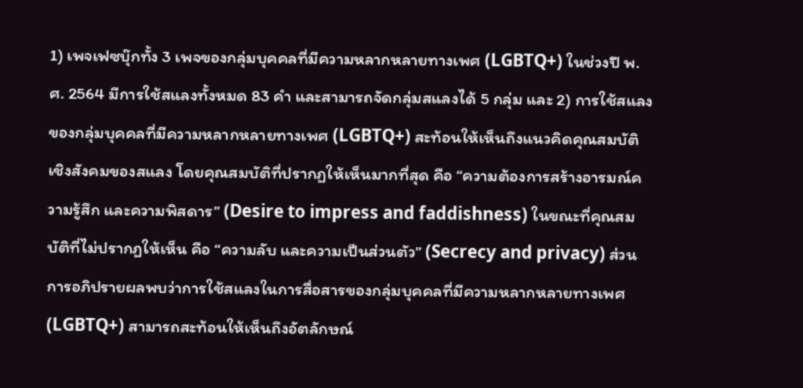1) เพจเฟซบุ๊กทั้ง 3 เพจของกลุ่มบุคคลที่มีความหลากหลายทางเพศ (LGBTQ+) ในช่วงปี พ.ศ. 2564 มีการใช้สแลงทั้งหมด 83 คำ และสามารถจัดกลุ่มสแลงได้ 5 กลุ่ม และ 2) การใช้สแลงของกลุ่มบุคคลที่มีความหลากหลายทางเพศ (LGBTQ+) สะท้อนให้เห็นถึงแนวคิดคุณสมบัติเชิงสังคมของสแลง โดยคุณสมบัติที่ปรากฏให้เห็นมากที่สุด คือ “ความต้องการสร้างอารมณ์ความรู้สึก และความพิสดาร” (Desire to impress and faddishness) ในขณะที่คุณสมบัติที่ไม่ปรากฏให้เห็น คือ “ความลับ และความเป็นส่วนตัว” (Secrecy and privacy) ส่วนการอภิปรายผลพบว่าการใช้สแลงในการสื่อสารของกลุ่มบุคคลที่มีความหลากหลายทางเพศ (LGBTQ+) สามารถสะท้อนให้เห็นถึงอัตลักษณ์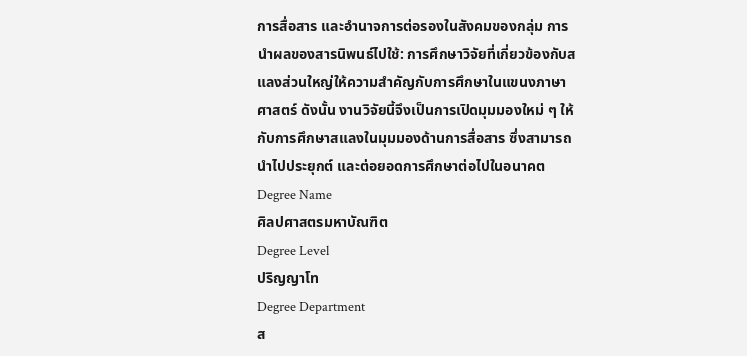การสื่อสาร และอำนาจการต่อรองในสังคมของกลุ่ม การนำผลของสารนิพนธ์ไปใช้: การศึกษาวิจัยที่เกี่ยวข้องกับสแลงส่วนใหญ่ให้ความสำคัญกับการศึกษาในแขนงภาษาศาสตร์ ดังนั้น งานวิจัยนี้จึงเป็นการเปิดมุมมองใหม่ ๆ ให้กับการศึกษาสแลงในมุมมองด้านการสื่อสาร ซึ่งสามารถนำไปประยุกต์ และต่อยอดการศึกษาต่อไปในอนาคต
Degree Name
ศิลปศาสตรมหาบัณฑิต
Degree Level
ปริญญาโท
Degree Department
ส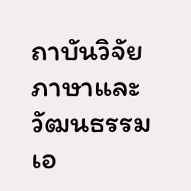ถาบันวิจัยภาษาและวัฒนธรรมเอ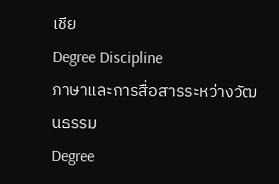เชีย
Degree Discipline
ภาษาและการสื่อสารระหว่างวัฒนธรรม
Degree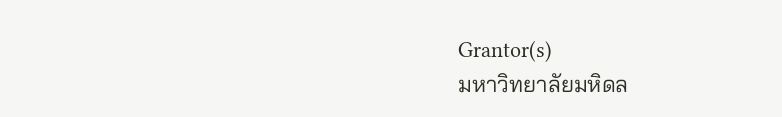Grantor(s)
มหาวิทยาลัยมหิดล